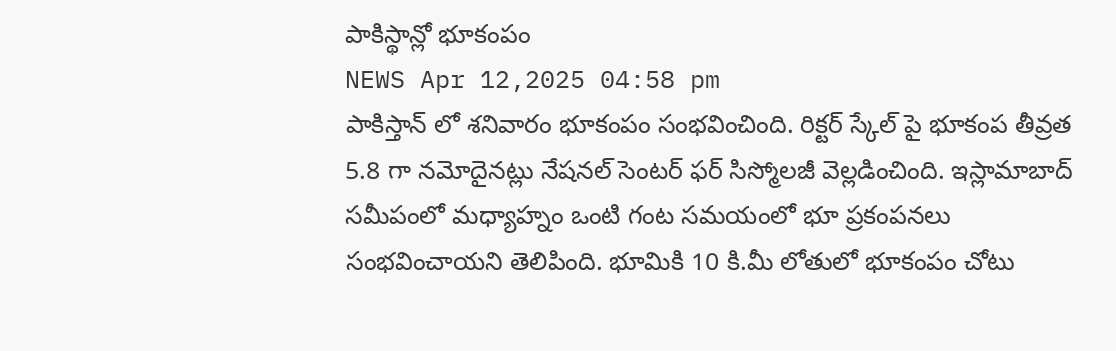పాకిస్థాన్లో భూకంపం
NEWS Apr 12,2025 04:58 pm
పాకిస్తాన్ లో శనివారం భూకంపం సంభవించింది. రిక్టర్ స్కేల్ పై భూకంప తీవ్రత 5.8 గా నమోదైనట్లు నేషనల్ సెంటర్ ఫర్ సిస్మోలజీ వెల్లడించింది. ఇస్లామాబాద్ సమీపంలో మధ్యాహ్నం ఒంటి గంట సమయంలో భూ ప్రకంపనలు సంభవించాయని తెలిపింది. భూమికి 10 కి.మీ లోతులో భూకంపం చోటు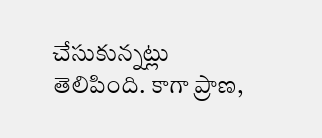చేసుకున్నట్లు తెలిపింది. కాగా ప్రాణ,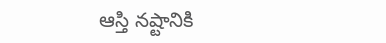ఆస్తి నష్టానికి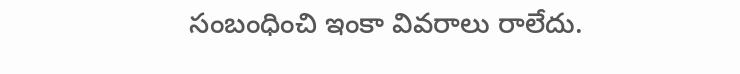సంబంధించి ఇంకా వివరాలు రాలేదు.